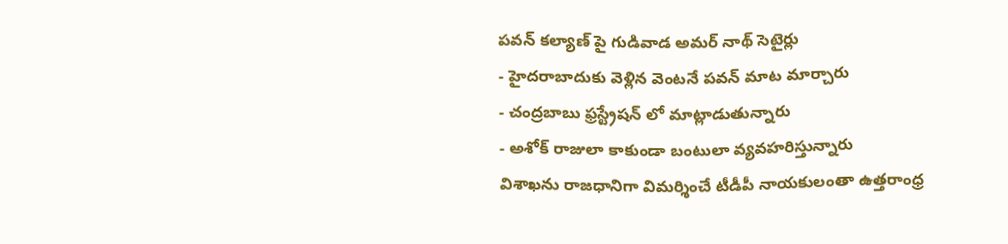పవన్ కల్యాణ్ పై గుడివాడ అమర్ నాథ్ సెటైర్లు
- హైదరాబాదుకు వెళ్లిన వెంటనే పవన్ మాట మార్చారు
- చంద్రబాబు ఫ్రస్ట్రేషన్ లో మాట్లాడుతున్నారు
- అశోక్ రాజులా కాకుండా బంటులా వ్యవహరిస్తున్నారు
విశాఖను రాజధానిగా విమర్శించే టీడీపీ నాయకులంతా ఉత్తరాంధ్ర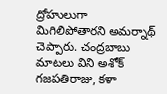ద్రోహులుగా మిగిలిపోతారని అమర్నాథ్ చెప్పారు. చంద్రబాబు మాటలు విని అశోక్ గజపతిరాజు, కళా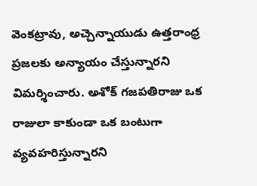వెంకట్రావు, అచ్చెన్నాయుడు ఉత్తరాంధ్ర ప్రజలకు అన్యాయం చేస్తున్నారని విమర్శించారు. అశోక్ గజపతిరాజు ఒక రాజులా కాకుండా ఒక బంటుగా వ్యవహరిస్తున్నారని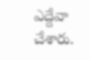ఎద్దేవా చేశారు.